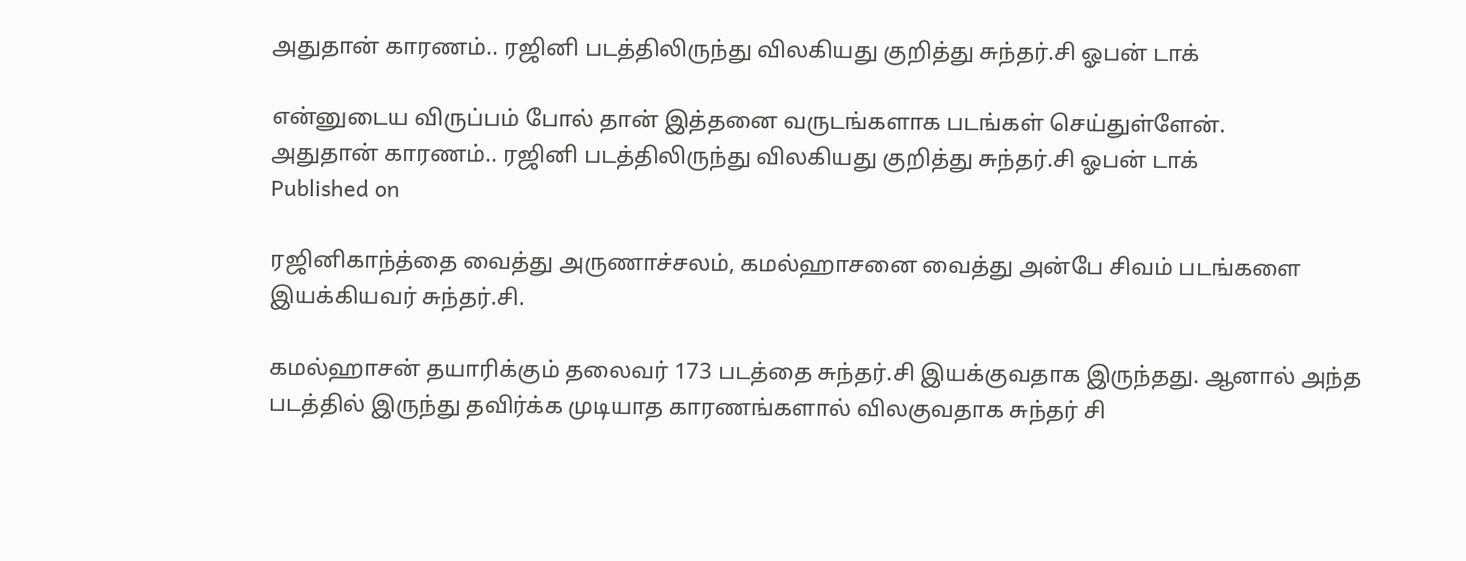அதுதான் காரணம்.. ரஜினி படத்திலிருந்து விலகியது குறித்து சுந்தர்.சி ஓபன் டாக்

என்னுடைய விருப்பம் போல் தான் இத்தனை வருடங்களாக படங்கள் செய்துள்ளேன்.
அதுதான் காரணம்.. ரஜினி படத்திலிருந்து விலகியது குறித்து சுந்தர்.சி ஓபன் டாக்
Published on

ரஜினிகாந்த்தை வைத்து அருணாச்சலம், கமல்ஹாசனை வைத்து அன்பே சிவம் படங்களை இயக்கியவர் சுந்தர்.சி.

கமல்ஹாசன் தயாரிக்கும் தலைவர் 173 படத்தை சுந்தர்.சி இயக்குவதாக இருந்தது. ஆனால் அந்த படத்தில் இருந்து தவிர்க்க முடியாத காரணங்களால் விலகுவதாக சுந்தர் சி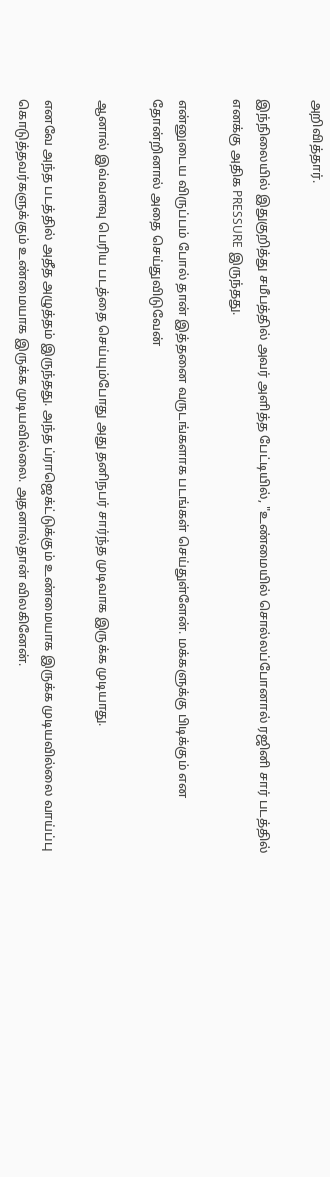அறிவித்தார்.

இந்நிலையில் இதுகுறித்து சமீபத்தில் அவர் அளித்த பேட்டியில், "உண்மையில் சொல்லப்போனால் ரஜினி சார் படத்தில் எனக்கு அதிக PRESSURE இருந்தது.

என்னுடைய விருப்பம் போல் தான் இத்தனை வருடங்களாக படங்கள் செய்துள்ளேன். மக்களுக்கு பிடிக்கும் என தோன்றினால் அதை செய்துவிடுவேன்

ஆனால் இவ்வளவு பெரிய படத்தை செய்யும்போது அது தனிநபர் சார்ந்த முடிவாக இருக்க முடியாது.

எனவே அந்த படத்தில் அதீத அழுத்தம் இருந்தது. அந்த ப்ராஜெக்ட்டுக்கும் உண்மையாக இருக்க முடியவில்லை வாய்ப்பு கொடுத்தவர்களுக்கும் உண்மையாக இருக்க முடியவில்லை. அதனால்தான் விலகினேன்.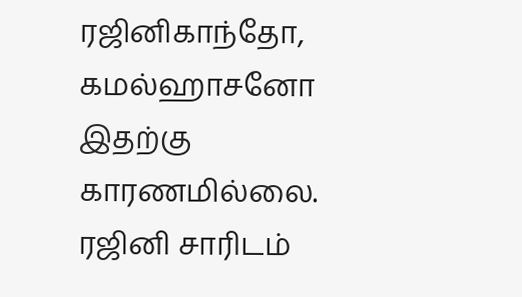ரஜினிகாந்தோ, கமல்ஹாசனோ இதற்கு காரணமில்லை. ரஜினி சாரிடம்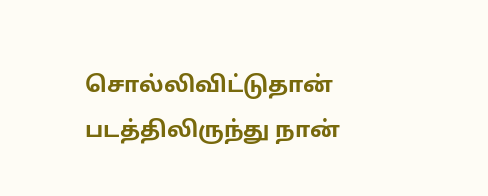சொல்லிவிட்டுதான் படத்திலிருந்து நான்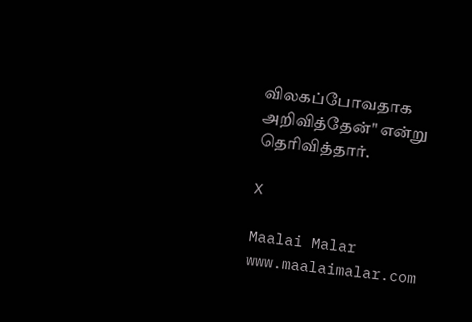விலகப்போவதாக அறிவித்தேன்" என்று தெரிவித்தார்.

X

Maalai Malar
www.maalaimalar.com